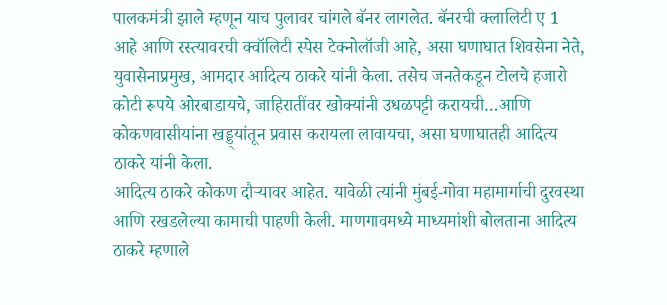पालकमंत्री झाले म्हणून याच पुलावर चांगले बॅनर लागलेत. बॅनरची क्लालिटी ए 1 आहे आणि रस्त्यावरची क्वॉलिटी स्पेस टेक्नोलॉजी आहे, असा घणाघात शिवसेना नेते, युवासेनाप्रमुख, आमदार आदित्य ठाकरे यांनी केला. तसेच जनतेकडून टोलचे हजारो कोटी रूपये ओरबाडायचे, जाहिरातींवर खोक्यांनी उधळपट्टी करायची…आणि कोकणवासीयांना खड्ड्यांतून प्रवास करायला लावायचा, असा घणाघातही आदित्य ठाकरे यांनी केला.
आदित्य ठाकरे कोकण दौऱ्यावर आहेत. यावेळी त्यांनी मुंबई-गोवा महामार्गाची दुरवस्था आणि रखडलेल्या कामाची पाहणी केली. माणगावमध्ये माध्यमांशी बोलताना आदित्य ठाकरे म्हणाले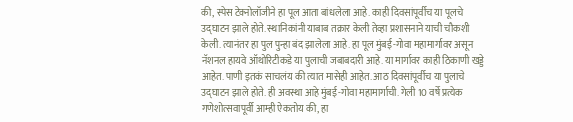की, स्पेस टेक्नोलॉजीने हा पूल आता बांधलेला आहे. काही दिवसांपूर्वीच या पूलचे उद्घाटन झाले होते. स्थानिकांनी याबाब तक्रार केली तेव्हा प्रशासनाने याची चौकशी केली. त्यानंतर हा पुल पुन्हा बंद झालेला आहे. हा पूल मुंबई-गोवा महामार्गावर असून नॅशनल हायवे ऑथोरिटीकडे या पुलाची जबाबदारी आहे. या मार्गावर काही ठिकाणी खड्डे आहेत. पाणी इतकं साचलंय की त्यात मासेही आहेत. आठ दिवसांपूर्वीच या पुलाचे उद्घाटन झाले होते. ही अवस्था आहे मुंबई-गोवा महामार्गाची. गेली 10 वर्षे प्रत्येक गणेशोत्सवापूर्वी आम्ही ऐकतोय की, हा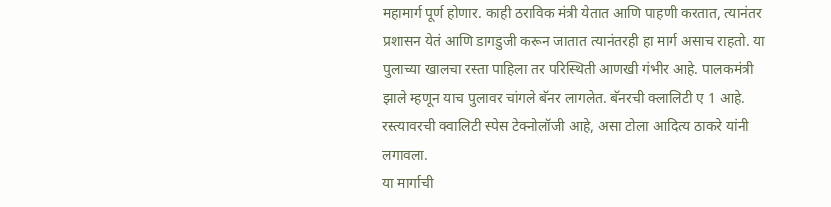महामार्ग पूर्ण होणार. काही ठराविक मंत्री येतात आणि पाहणी करतात, त्यानंतर प्रशासन येतं आणि डागडुजी करून जातात त्यानंतरही हा मार्ग असाच राहतो. या पुलाच्या खालचा रस्ता पाहिला तर परिस्थिती आणखी गंभीर आहे. पालकमंत्री झाले म्हणून याच पुलावर चांगले बॅनर लागलेत. बॅनरची क्लालिटी ए 1 आहे. रस्त्यावरची क्वालिटी स्पेस टेक्नोलॉजी आहे, असा टोला आदित्य ठाकरे यांनी लगावला.
या मार्गाची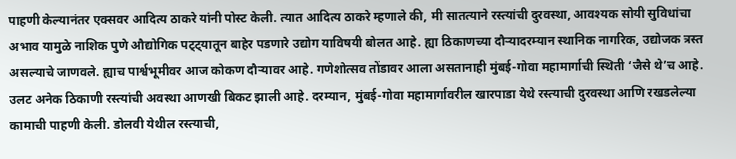पाहणी केल्यानंतर एक्सवर आदित्य ठाकरे यांनी पोस्ट केली. त्यात आदित्य ठाकरे म्हणाले की, मी सातत्याने रस्त्यांची दुरवस्था, आवश्यक सोयी सुविधांचा अभाव यामुळे नाशिक पुणे औद्योगिक पट्ट्यातून बाहेर पडणारे उद्योग याविषयी बोलत आहे. ह्या ठिकाणच्या दौऱ्यादरम्यान स्थानिक नागरिक, उद्योजक त्रस्त असल्याचे जाणवले. ह्याच पार्श्वभूमीवर आज कोकण दौऱ्यावर आहे. गणेशोत्सव तोंडावर आला असतानाही मुंबई-गोवा महामार्गाची स्थिती ‘जैसे थे’च आहे. उलट अनेक ठिकाणी रस्त्यांची अवस्था आणखी बिकट झाली आहे. दरम्यान, मुंबई-गोवा महामार्गावरील खारपाडा येथे रस्त्याची दुरवस्था आणि रखडलेल्या कामाची पाहणी केली. डोलवी येथील रस्त्याची,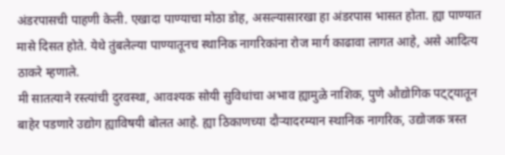अंडरपासची पाहणी केली. एखादा पाण्याचा मोठा डोह, असल्यासारखा हा अंडरपास भासत होता. ह्या पाण्यात मासे दिसत होते. येथे तुंबलेल्या पाण्यातूनच स्थानिक नागरिकांना रोज मार्ग काढावा लागत आहे, असे आदित्य ठाकरे म्हणाले.
मी सातत्याने रस्त्यांची दुरवस्था, आवश्यक सोयी सुविधांचा अभाव ह्यामुळे नाशिक, पुणे औद्योगिक पट्ट्यातून बाहेर पडणारे उद्योग ह्याविषयी बोलत आहे. ह्या ठिकाणच्या दौऱ्यादरम्यान स्थानिक नागरिक, उद्योजक त्रस्त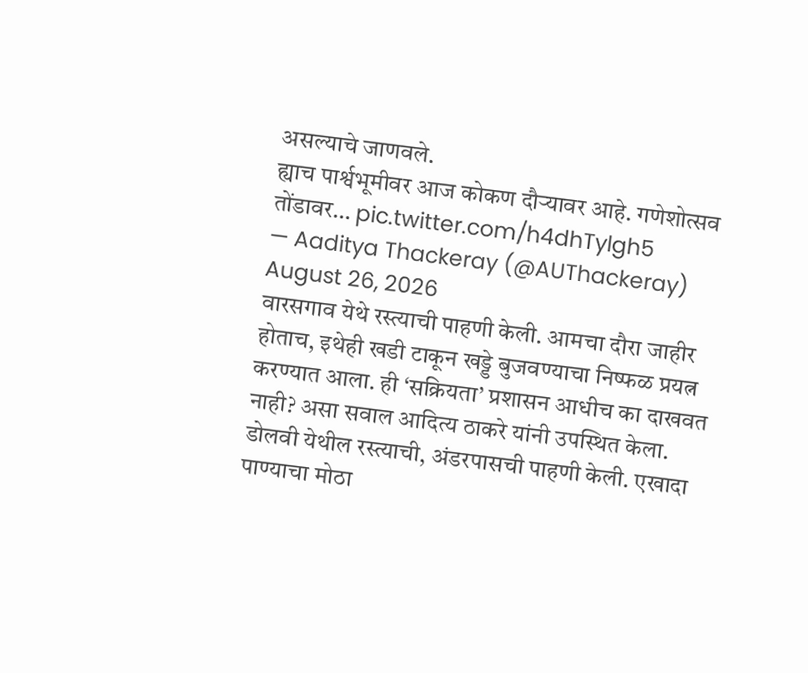असल्याचे जाणवले.
ह्याच पार्श्वभूमीवर आज कोकण दौऱ्यावर आहे. गणेशोत्सव तोंडावर… pic.twitter.com/h4dhTylgh5
— Aaditya Thackeray (@AUThackeray) August 26, 2026
वारसगाव येथे रस्त्याची पाहणी केली. आमचा दौरा जाहीर होताच, इथेही खडी टाकून खड्डे बुजवण्याचा निष्फळ प्रयत्न करण्यात आला. ही ‘सक्रियता’ प्रशासन आधीच का दाखवत नाही? असा सवाल आदित्य ठाकरे यांनी उपस्थित केला.
डोलवी येथील रस्त्याची, अंडरपासची पाहणी केली. एखादा पाण्याचा मोठा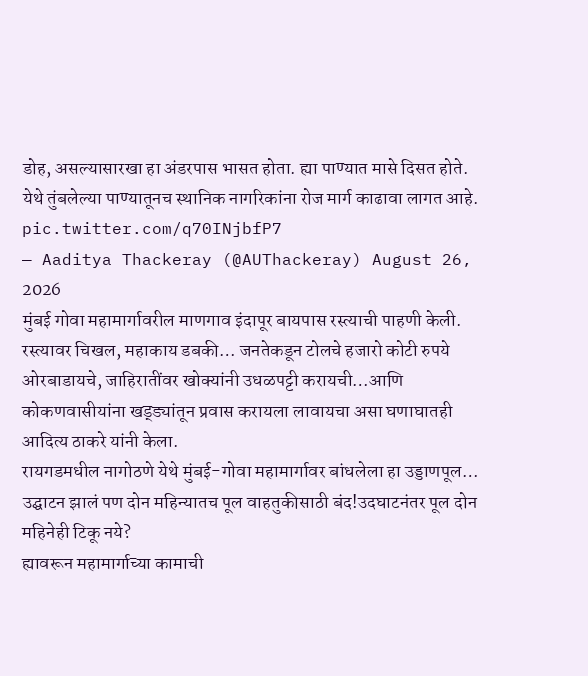डोह, असल्यासारखा हा अंडरपास भासत होता. ह्या पाण्यात मासे दिसत होते.
येथे तुंबलेल्या पाण्यातूनच स्थानिक नागरिकांना रोज मार्ग काढावा लागत आहे. pic.twitter.com/q70INjbfP7
— Aaditya Thackeray (@AUThackeray) August 26, 2026
मुंबई गोवा महामार्गावरील माणगाव इंदापूर बायपास रस्त्याची पाहणी केली. रस्त्यावर चिखल, महाकाय डबकी… जनतेकडून टोलचे हजारो कोटी रुपये ओरबाडायचे, जाहिरातींवर खोक्यांनी उधळपट्टी करायची…आणि कोकणवासीयांना खड्ड्यांतून प्रवास करायला लावायचा असा घणाघातही आदित्य ठाकरे यांनी केला.
रायगडमधील नागोठणे येथे मुंबई-गोवा महामार्गावर बांधलेला हा उड्डाणपूल…
उद्घाटन झालं पण दोन महिन्यातच पूल वाहतुकीसाठी बंद!उदघाटनंतर पूल दोन महिनेही टिकू नये?
ह्यावरून महामार्गाच्या कामाची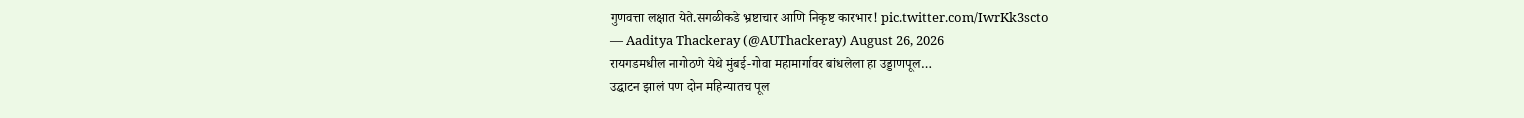गुणवत्ता लक्षात येते.सगळीकडे भ्रष्टाचार आणि निकृष्ट कारभार! pic.twitter.com/IwrKk3scto
— Aaditya Thackeray (@AUThackeray) August 26, 2026
रायगडमधील नागोठणे येथे मुंबई-गोवा महामार्गावर बांधलेला हा उड्डाणपूल…
उद्घाटन झालं पण दोन महिन्यातच पूल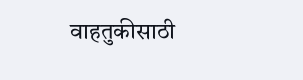वाहतुकीसाठी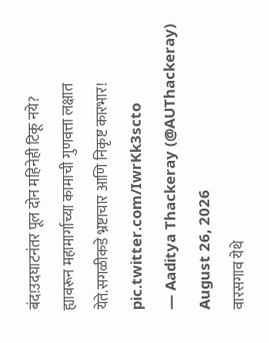बंद!उदघाटनंतर पूल दोन महिनेही टिकू नये?
ह्यावरून महामार्गाच्या कामाची गुणवत्ता लक्षात येते.सगळीकडे भ्रष्टाचार आणि निकृष्ट कारभार! pic.twitter.com/IwrKk3scto
— Aaditya Thackeray (@AUThackeray) August 26, 2026
वारसगाव येथे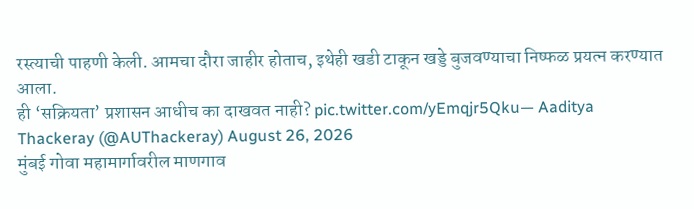रस्त्याची पाहणी केली. आमचा दौरा जाहीर होताच, इथेही खडी टाकून खड्डे बुजवण्याचा निष्फळ प्रयत्न करण्यात आला.
ही ‘सक्रियता’ प्रशासन आधीच का दाखवत नाही? pic.twitter.com/yEmqjr5Qku— Aaditya Thackeray (@AUThackeray) August 26, 2026
मुंबई गोवा महामार्गावरील माणगाव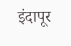इंदापूर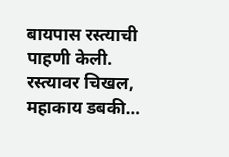बायपास रस्त्याची पाहणी केली. रस्त्यावर चिखल, महाकाय डबकी…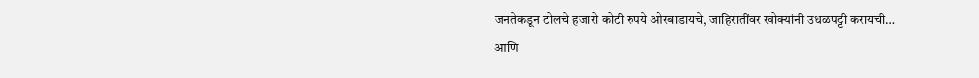जनतेकडून टोलचे हजारो कोटी रुपये ओरबाडायचे, जाहिरातींवर खोक्यांनी उधळपट्टी करायची…
आणि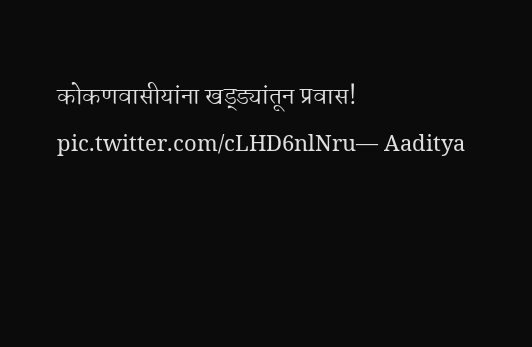कोकणवासीयांना खड्ड्यांतून प्रवास! pic.twitter.com/cLHD6nlNru— Aaditya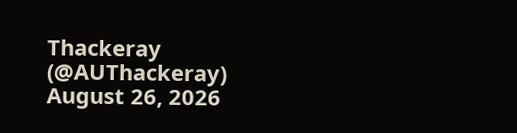Thackeray (@AUThackeray) August 26, 2026